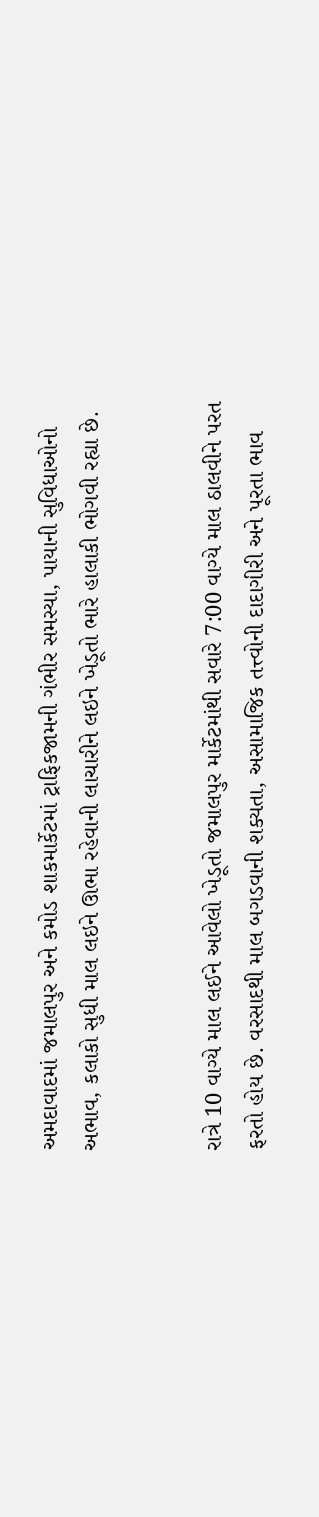અમદાવાદમાં જમાલપુર અને કમોડ શાકમાર્કેટમાં ટ્રાફિકજામની ગંભીર સમસ્યા, પાયાની સુવિધાઓનો અભાવ, કલાકો સુધી માલ લઇને ઊભા રહેવાની લાચારીને લઇને ખેડૂતો ભારે હાલાકી ભોગવી રહ્યા છે.


રાત્રે 10 વાગ્યે માલ લઈને આવેલો ખેડૂતો જમાલપુર માર્કેટમાંથી સવારે 7:00 વાગ્યે માલ ઠાલવીને પરત ફરતો હોય છે. વરસાદથી માલ બગડવાની શક્યતા, અસામાજિક તત્ત્વોની દાદાગીરી અને પૂરતા ભાવ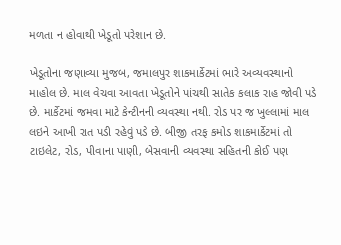મળતા ન હોવાથી ખેડૂતો પરેશાન છે.

ખેડૂતોના જણાવ્યા મુજબ, જમાલપુર શાકમાર્કેટમાં ભારે અવ્યવસ્થાનો માહોલ છે. માલ વેચવા આવતા ખેડૂતોને પાંચથી સાતેક કલાક રાહ જોવી પડે છે. માર્કેટમાં જમવા માટે કેન્ટીનની વ્યવસ્થા નથી. રોડ પર જ ખુલ્લામાં માલ લઇને આખી રાત પડી રહેવું પડે છે. બીજી તરફ કમોડ શાકમાર્કેટમાં તો ટાઇલેટ, રોડ, પીવાના પાણી, બેસવાની વ્યવસ્થા સહિતની કોઈ પણ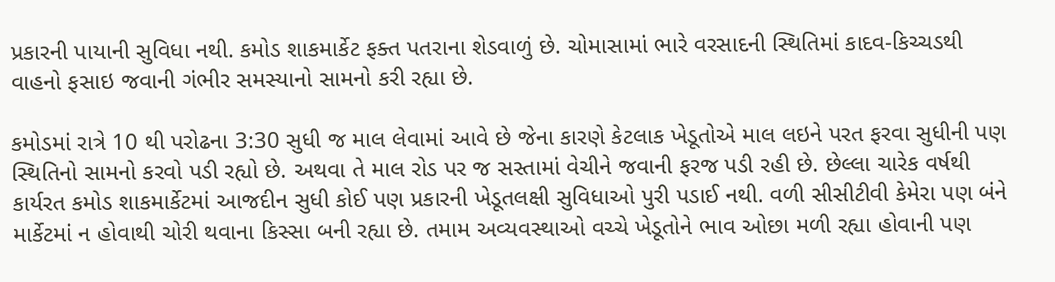પ્રકારની પાયાની સુવિધા નથી. કમોડ શાકમાર્કેટ ફક્ત પતરાના શેડવાળું છે. ચોમાસામાં ભારે વરસાદની સ્થિતિમાં કાદવ-કિચ્ચડથી વાહનો ફસાઇ જવાની ગંભીર સમસ્યાનો સામનો કરી રહ્યા છે.

કમોડમાં રાત્રે 10 થી પરોઢના 3:30 સુધી જ માલ લેવામાં આવે છે જેના કારણે કેટલાક ખેડૂતોએ માલ લઇને પરત ફરવા સુધીની પણ સ્થિતિનો સામનો કરવો પડી રહ્યો છે. અથવા તે માલ રોડ પર જ સસ્તામાં વેચીને જવાની ફરજ પડી રહી છે. છેલ્લા ચારેક વર્ષથી કાર્યરત કમોડ શાકમાર્કેટમાં આજદીન સુધી કોઈ પણ પ્રકારની ખેડૂતલક્ષી સુવિધાઓ પુરી પડાઈ નથી. વળી સીસીટીવી કેમેરા પણ બંને માર્કેટમાં ન હોવાથી ચોરી થવાના કિસ્સા બની રહ્યા છે. તમામ અવ્યવસ્થાઓ વચ્ચે ખેડૂતોને ભાવ ઓછા મળી રહ્યા હોવાની પણ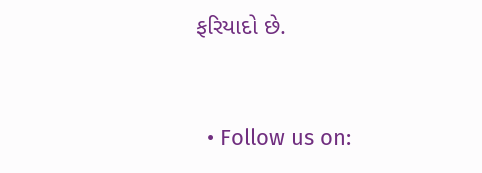ફરિયાદો છે.


  • Follow us on: